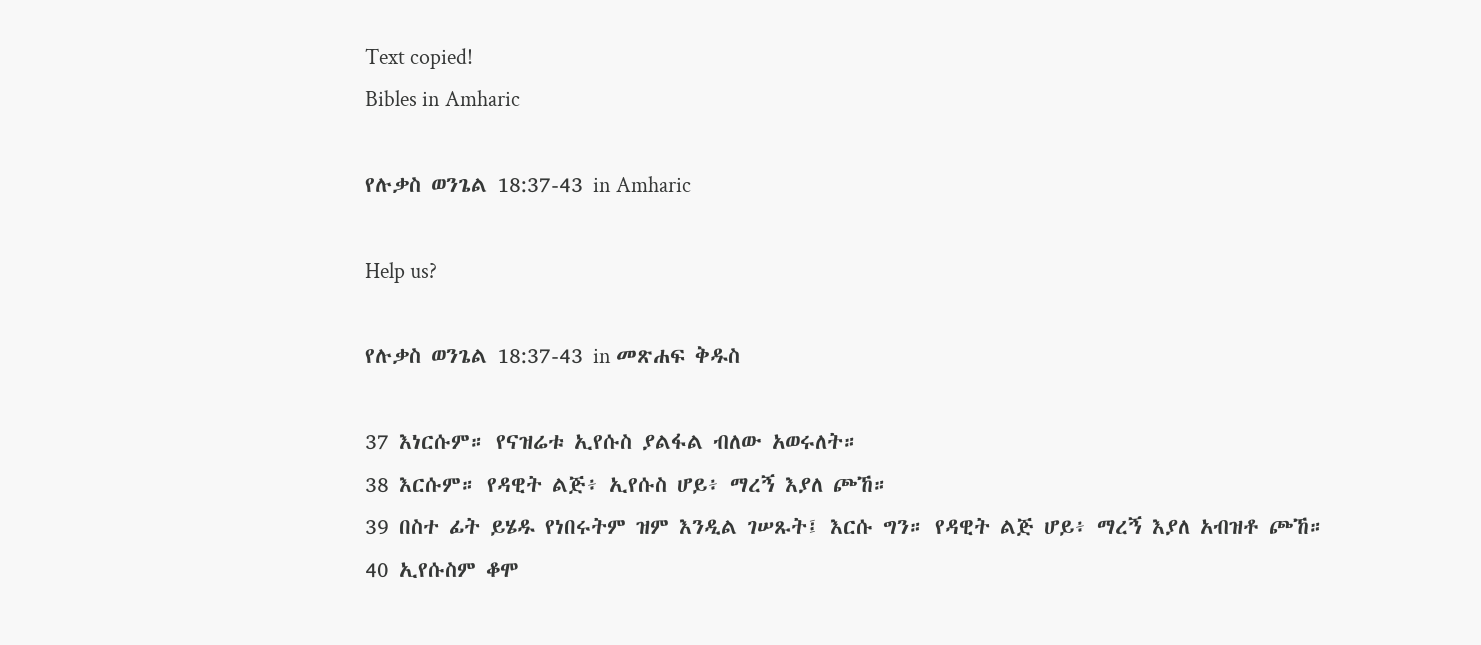Text copied!
Bibles in Amharic

የሉቃስ ወንጌል 18:37-43 in Amharic

Help us?

የሉቃስ ወንጌል 18:37-43 in መጽሐፍ ቅዱስ

37 እነርሱም። የናዝሬቱ ኢየሱስ ያልፋል ብለው አወሩለት።
38 እርሱም። የዳዊት ልጅ፥ ኢየሱስ ሆይ፥ ማረኝ እያለ ጮኸ።
39 በስተ ፊት ይሄዱ የነበሩትም ዝም እንዲል ገሠጹት፤ እርሱ ግን። የዳዊት ልጅ ሆይ፥ ማረኝ እያለ አብዝቶ ጮኸ።
40 ኢየሱስም ቆሞ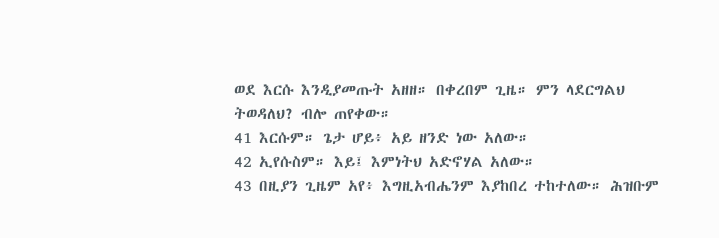ወደ እርሱ እንዲያመጡት አዘዘ። በቀረበም ጊዜ። ምን ላደርግልህ ትወዳለህ? ብሎ ጠየቀው።
41 እርሱም። ጌታ ሆይ፥ አይ ዘንድ ነው አለው።
42 ኢየሱስም። እይ፤ እምነትህ አድኖሃል አለው።
43 በዚያን ጊዜም አየ፥ እግዚአብሔንም እያከበረ ተከተለው። ሕዝቡም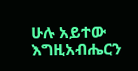ሁሉ አይተው እግዚአብሔርን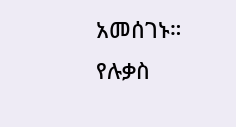አመሰገኑ።
የሉቃስ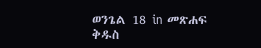ወንጌል 18 in መጽሐፍ ቅዱስ